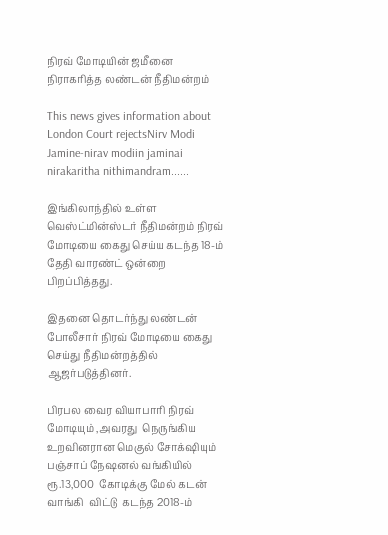நிரவ் மோடியின் ஜமீனை நிராகரித்த லண்டன் நீதிமன்றம்

This news gives information about London Court rejectsNirv Modi Jamine-nirav modiin jaminai nirakaritha nithimandram......

இங்கிலாந்தில் உள்ள வெஸ்ட்மின்ஸ்டர் நீதிமன்றம் நிரவ் மோடியை கைது செய்ய கடந்த 18-ம் தேதி வாரண்ட் ஒன்றை பிறப்பித்தது.

இதனை தொடர்ந்து லண்டன் போலீசார் நிரவ் மோடியை கைது செய்து நீதிமன்றத்தில் ஆஜர்படுத்தினர்.

பிரபல வைர வியாபாரி நிரவ் மோடியும் ,அவரது  நெருங்கிய உறவினரான மெகுல் சோக்‌ஷியும் பஞ்சாப் நே‌ஷனல் வங்கியில் ரூ.13,000  கோடிக்கு மேல் கடன் வாங்கி  விட்டு  கடந்த 2018-ம்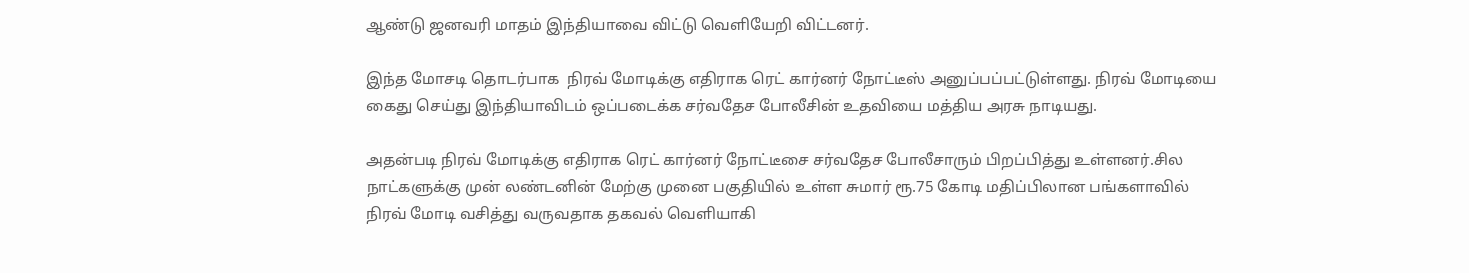ஆண்டு ஜனவரி மாதம் இந்தியாவை விட்டு வெளியேறி விட்டனர்.

இந்த மோசடி தொடர்பாக  நிரவ் மோடிக்கு எதிராக ரெட் கார்னர் நோட்டீஸ் அனுப்பப்பட்டுள்ளது. நிரவ் மோடியை கைது செய்து இந்தியாவிடம் ஒப்படைக்க சர்வதேச போலீசின் உதவியை மத்திய அரசு நாடியது.

அதன்படி நிரவ் மோடிக்கு எதிராக ரெட் கார்னர் நோட்டீசை சர்வதேச போலீசாரும் பிறப்பித்து உள்ளனர்.சில நாட்களுக்கு முன் லண்டனின் மேற்கு முனை பகுதியில் உள்ள சுமார் ரூ.75 கோடி மதிப்பிலான பங்களாவில் நிரவ் மோடி வசித்து வருவதாக தகவல் வெளியாகி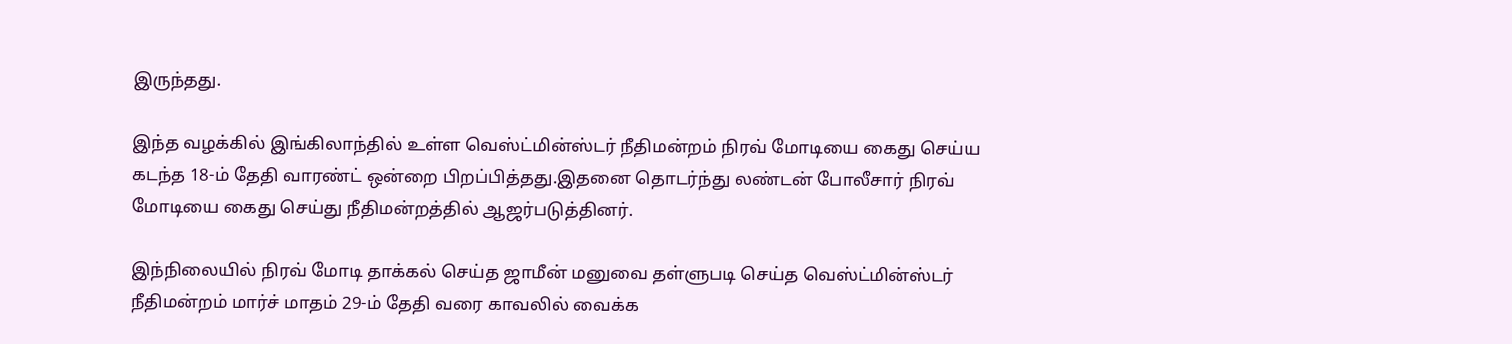இருந்தது.

இந்த வழக்கில் இங்கிலாந்தில் உள்ள வெஸ்ட்மின்ஸ்டர் நீதிமன்றம் நிரவ் மோடியை கைது செய்ய கடந்த 18-ம் தேதி வாரண்ட் ஒன்றை பிறப்பித்தது.இதனை தொடர்ந்து லண்டன் போலீசார் நிரவ் மோடியை கைது செய்து நீதிமன்றத்தில் ஆஜர்படுத்தினர்.

இந்நிலையில் நிரவ் மோடி தாக்கல் செய்த ஜாமீன் மனுவை தள்ளுபடி செய்த வெஸ்ட்மின்ஸ்டர் நீதிமன்றம் மார்ச் மாதம் 29-ம் தேதி வரை காவலில் வைக்க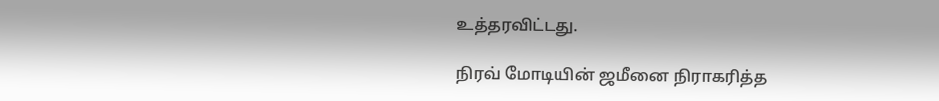உத்தரவிட்டது.

நிரவ் மோடியின் ஜமீனை நிராகரித்த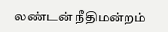லண்டன் நீதிமன்றம்